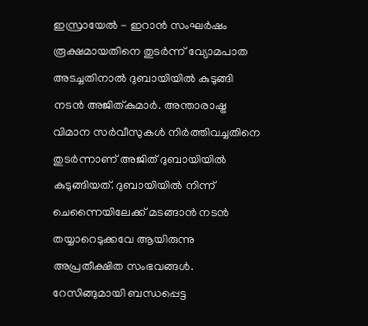ഇസ്രായേൽ - ഇറാൻ സംഘർഷം രൂക്ഷമായതിനെ തുടർന്ന് വ്യോമപാത അടച്ചതിനാൽ ദുബായിയിൽ കുടുങ്ങി നടൻ അജിത്കുമാർ. അന്താരാഷ്ട്ര വിമാന സർവീസുകൾ നിർത്തിവച്ചതിനെ തുടർന്നാണ് അജിത് ദുബായിയിൽ കുടുങ്ങിയത്. ദുബായിയിൽ നിന്ന് ചെന്നൈയിലേക്ക് മടങ്ങാൻ നടൻ തയ്യാറെടുക്കവേ ആയിരുന്നു അപ്രതീക്ഷിത സംഭവങ്ങൾ. റേസിങ്ങുമായി ബന്ധപ്പെട്ട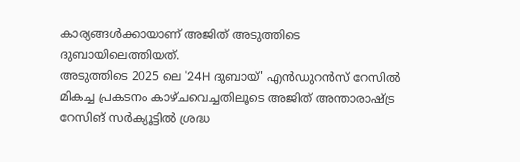കാര്യങ്ങൾക്കായാണ് അജിത് അടുത്തിടെ ദുബായിലെത്തിയത്.
അടുത്തിടെ 2025 ലെ '24H ദുബായ്' എൻഡുറൻസ് റേസിൽ മികച്ച പ്രകടനം കാഴ്ചവെച്ചതിലൂടെ അജിത് അന്താരാഷ്ട്ര റേസിങ് സർക്യൂട്ടിൽ ശ്രദ്ധ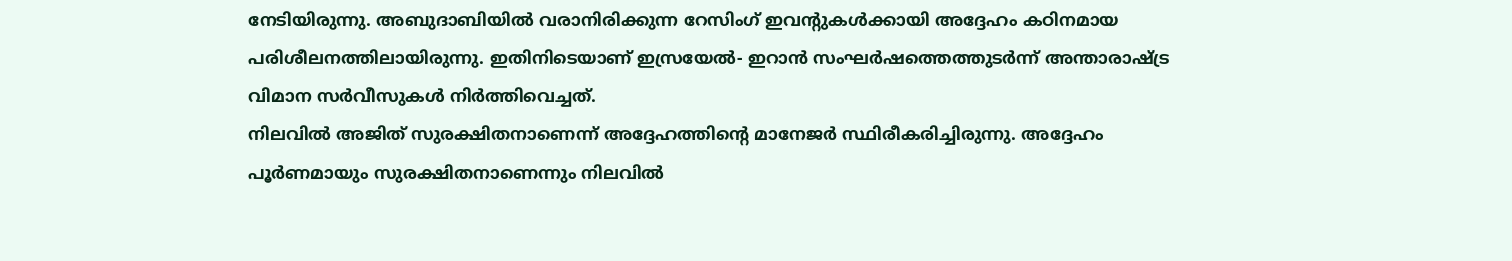നേടിയിരുന്നു. അബുദാബിയിൽ വരാനിരിക്കുന്ന റേസിംഗ് ഇവന്റുകൾക്കായി അദ്ദേഹം കഠിനമായ പരിശീലനത്തിലായിരുന്നു. ഇതിനിടെയാണ് ഇസ്രയേൽ- ഇറാൻ സംഘർഷത്തെത്തുടർന്ന് അന്താരാഷ്ട്ര വിമാന സർവീസുകൾ നിർത്തിവെച്ചത്.
നിലവിൽ അജിത് സുരക്ഷിതനാണെന്ന് അദ്ദേഹത്തിന്റെ മാനേജർ സ്ഥിരീകരിച്ചിരുന്നു. അദ്ദേഹം പൂർണമായും സുരക്ഷിതനാണെന്നും നിലവിൽ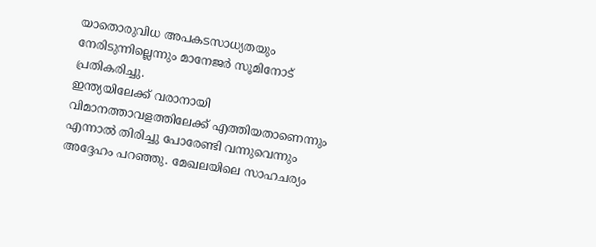യാതൊരുവിധ അപകടസാധ്യതയും നേരിടുന്നില്ലെന്നും മാനേജർ സൂമിനോട് പ്രതികരിച്ചു.
ഇന്ത്യയിലേക്ക് വരാനായി വിമാനത്താവളത്തിലേക്ക് എത്തിയതാണെന്നും എന്നാൽ തിരിച്ചു പോരേണ്ടി വന്നുവെന്നും അദ്ദേഹം പറഞ്ഞു. മേഖലയിലെ സാഹചര്യം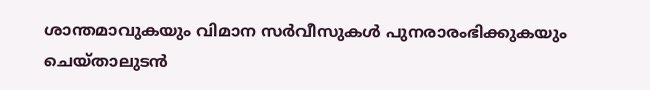ശാന്തമാവുകയും വിമാന സർവീസുകൾ പുനരാരംഭിക്കുകയും ചെയ്താലുടൻ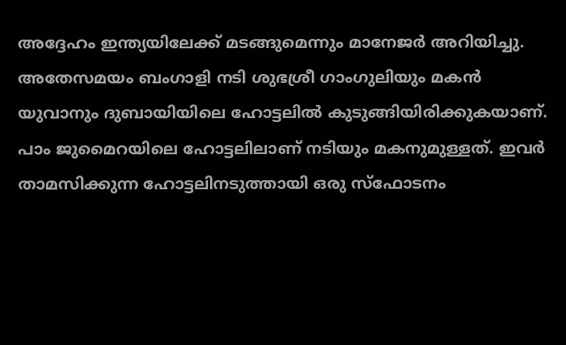അദ്ദേഹം ഇന്ത്യയിലേക്ക് മടങ്ങുമെന്നും മാനേജർ അറിയിച്ചു.
അതേസമയം ബംഗാളി നടി ശുഭശ്രീ ഗാംഗുലിയും മകൻ യുവാനും ദുബായിയിലെ ഹോട്ടലിൽ കുടുങ്ങിയിരിക്കുകയാണ്. പാം ജുമൈറയിലെ ഹോട്ടലിലാണ് നടിയും മകനുമുള്ളത്. ഇവർ താമസിക്കുന്ന ഹോട്ടലിനടുത്തായി ഒരു സ്ഫോടനം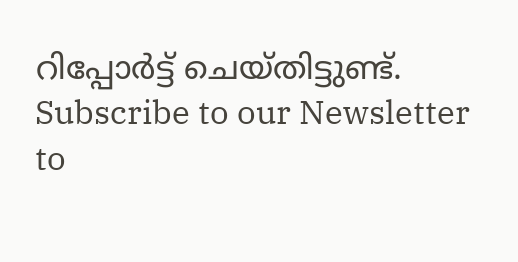റിപ്പോർട്ട് ചെയ്തിട്ടുണ്ട്.
Subscribe to our Newsletter to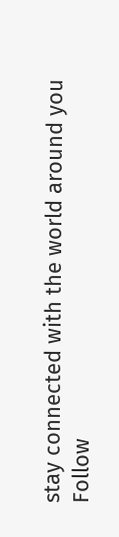stay connected with the world around you
Follow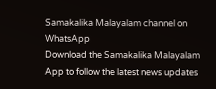Samakalika Malayalam channel on WhatsApp
Download the Samakalika Malayalam App to follow the latest news updates